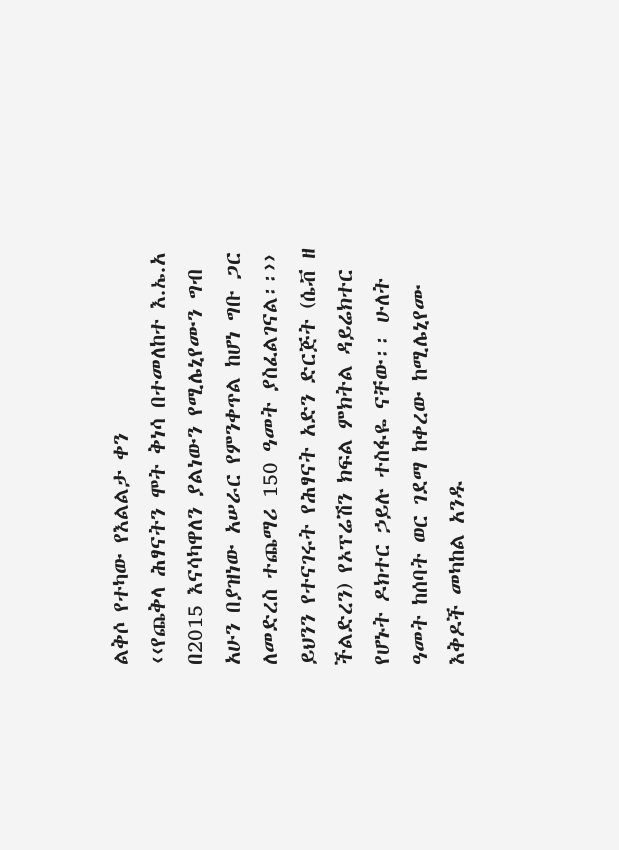ልቅሶ የተካው የእልልታ ቀን
‹‹የጨቅላ ሕፃናትን ሞት ቅነሳ በተመለከተ እ.ኤ.አ በ2015 እናሳካዋለን ያልነውን የሚሌኒየሙን ግብ አሁን በያዝነው አሠራር የምንቀጥል ከሆነ ግቡ ጋር ለመድረስ ተጨማሪ 150 ዓመት ያስፈልገናል፡፡›› ይህንን የተናገሩት የሕፃናት አድን ድርጅት (ሴቭ ዘ ችልድረን) የኦፕሬሽን ክፍል ምክትል ዳይሬክተር የሆኑት ዶክተር ኃይሉ ተስፋዬ ናቸው፡፡ ሁለት ዓመት ከሰባት ወር ገደማ ከቀረው ከሚሌኒየሙ እቅዶች መካከል አንዱ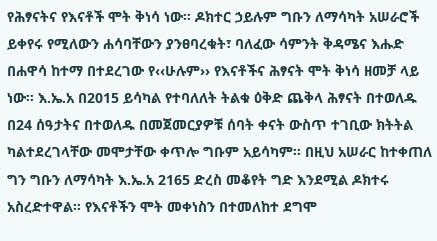የሕፃናትና የእናቶች ሞት ቅነሳ ነው፡፡ ዶክተር ኃይሉም ግቡን ለማሳካት አሠራሮች ይቀየሩ የሚለውን ሐሳባቸውን ያንፀባረቁት፣ ባለፈው ሳምንት ቅዳሜና እሑድ በሐዋሳ ከተማ በተደረገው የ‹‹ሁሉም›› የእናቶችና ሕፃናት ሞት ቅነሳ ዘመቻ ላይ ነው፡፡ እ.ኤ.አ በ2015 ይሳካል የተባለለት ትልቁ ዕቅድ ጨቅላ ሕፃናት በተወለዱ በ24 ሰዓታትና በተወለዱ በመጀመርያዎቹ ሰባት ቀናት ውስጥ ተገቢው ክትትል ካልተደረገላቸው መሞታቸው ቀጥሎ ግቡም አይሳካም፡፡ በዚህ አሠራር ከተቀጠለ ግን ግቡን ለማሳካት እ.ኤ.አ 2165 ድረስ መቆየት ግድ እንደሚል ዶክተሩ አስረድተዋል፡፡ የእናቶችን ሞት መቀነስን በተመለከተ ደግሞ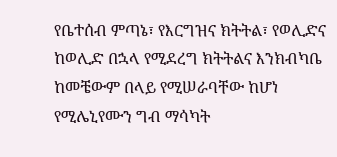የቤተሰብ ምጣኔ፣ የእርግዝና ክትትል፣ የወሊድና ከወሊድ በኋላ የሚደረግ ክትትልና እንክብካቤ ከመቼውም በላይ የሚሠራባቸው ከሆነ የሚሌኒየሙን ግብ ማሳካት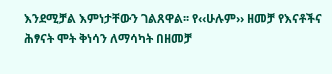እንደሚቻል እምነታቸውን ገልጸዋል፡፡ የ‹‹ሁሉም›› ዘመቻ የእናቶችና ሕፃናት ሞት ቅነሳን ለማሳካት በዘመቻ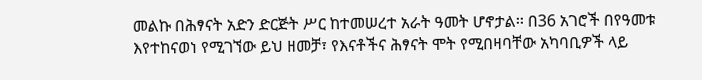መልኩ በሕፃናት አድን ድርጅት ሥር ከተመሠረተ አራት ዓመት ሆኖታል፡፡ በ36 አገሮች በየዓመቱ እየተከናወነ የሚገኘው ይህ ዘመቻ፣ የእናቶችና ሕፃናት ሞት የሚበዛባቸው አካባቢዎች ላይ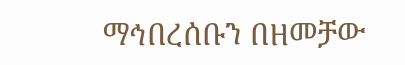ማኅበረሰቡን በዘመቻው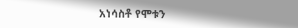አነሳስቶ የሞቱን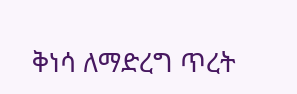ቅነሳ ለማድረግ ጥረት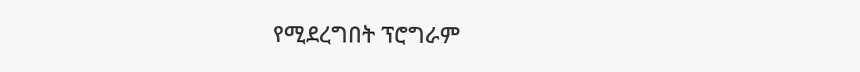የሚደረግበት ፕሮግራም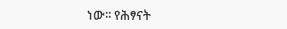ነው፡፡ የሕፃናት